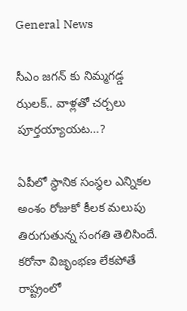General News

సీఎం జగన్ కు నిమ్మగడ్డ ఝలక్.. వాళ్లతో చర్చలు పూర్తయ్యాయట…?

ఏపీలో స్థానిక సంస్థల ఎన్నికల అంశం రోజుకో కీలక మలుపు తిరుగుతున్న సంగతి తెలిసిందే. కరోనా విజృంభణ లేకపోతే రాష్ట్రంలో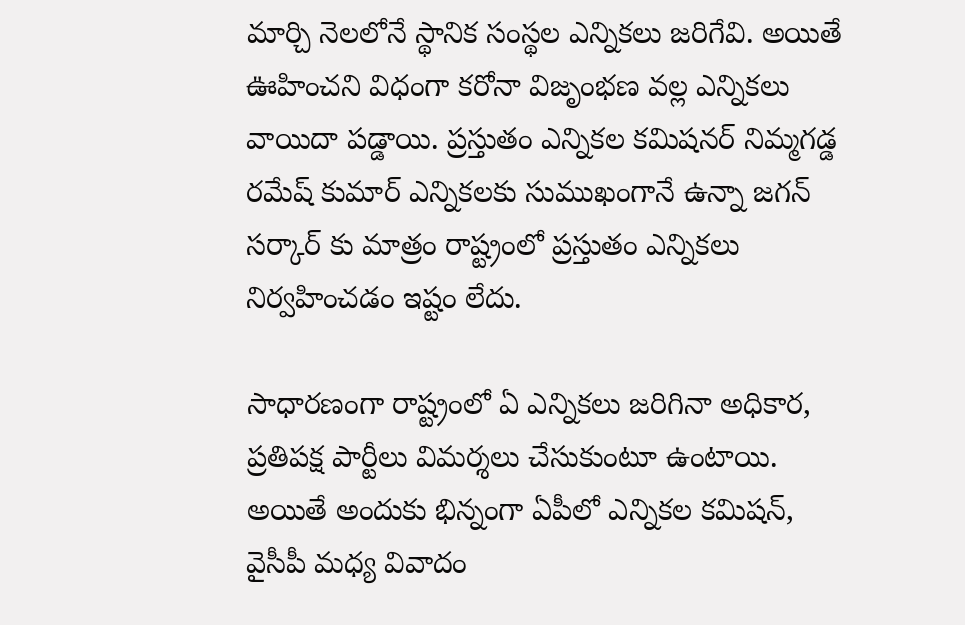మార్చి నెలలోనే స్థానిక సంస్థల ఎన్నికలు జరిగేవి. అయితే ఊహించని విధంగా కరోనా విజృంభణ వల్ల ఎన్నికలు వాయిదా పడ్డాయి. ప్రస్తుతం ఎన్నికల కమిషనర్ నిమ్మగడ్డ రమేష్ కుమార్ ఎన్నికలకు సుముఖంగానే ఉన్నా జగన్ సర్కార్ కు మాత్రం రాష్ట్రంలో ప్రస్తుతం ఎన్నికలు నిర్వహించడం ఇష్టం లేదు.

సాధారణంగా రాష్ట్రంలో ఏ ఎన్నికలు జరిగినా అధికార, ప్రతిపక్ష పార్టీలు విమర్శలు చేసుకుంటూ ఉంటాయి. అయితే అందుకు భిన్నంగా ఏపీలో ఎన్నికల కమిషన్, వైసీపీ మధ్య వివాదం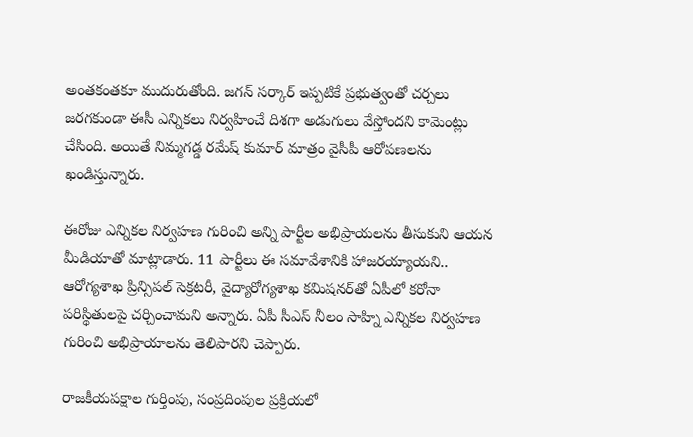అంతకంతకూ ముదురుతోంది. జగన్ సర్కార్ ఇప్పటికే ప్రభుత్వంతో చర్చలు జరగకుండా ఈసీ ఎన్నికలు నిర్వహించే దిశగా అడుగులు వేస్తోందని కామెంట్లు చేసింది. అయితే నిమ్మగడ్డ రమేష్ కుమార్ మాత్రం వైసీపీ ఆరోపణలను ఖండిస్తున్నారు.

ఈరోజు ఎన్నికల నిర్వహణ గురించి అన్ని పార్టీల అభిప్రాయలను తీసుకుని ఆయన మీడియాతో మాట్లాడారు. 11 పార్టీలు ఈ సమావేశానికి హాజరయ్యాయని.. ఆరోగ్యశాఖ ప్రిన్సిపల్ సెక్రటరీ, వైద్యారోగ్యశాఖ కమిషనర్‌తో ఏపీలో కరోనా పరిస్థితులపై చర్చించామని అన్నారు. ఏపీ సీఎస్ నీలం సాహ్ని ఎన్నికల నిర్వహణ గురించి అభిప్రాయాలను తెలిపారని చెప్పారు.

రాజకీయపక్షాల గుర్తింపు, సంప్రదింపుల ప్రక్రియలో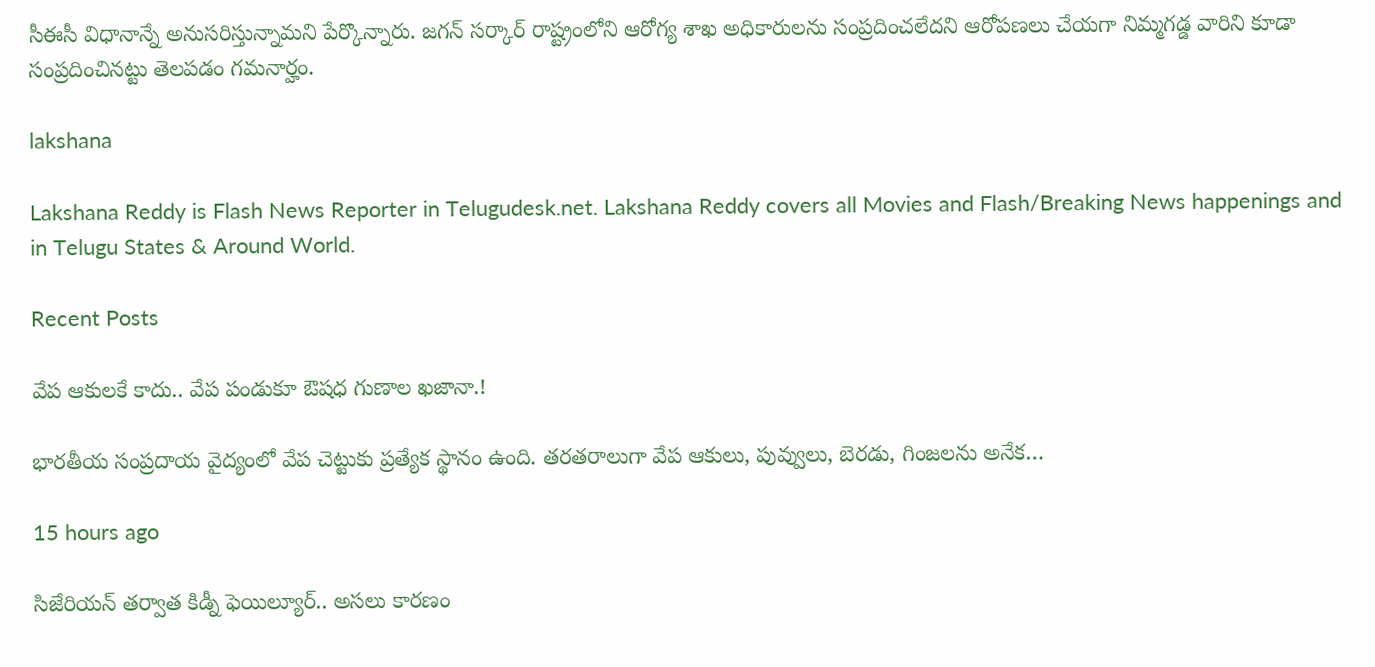సీఈసీ విధానాన్నే అనుసరిస్తున్నామని పేర్కొన్నారు. జగన్ సర్కార్ రాష్ట్రంలోని ఆరోగ్య శాఖ అధికారులను సంప్రదించలేదని ఆరోపణలు చేయగా నిమ్మగడ్డ వారిని కూడా సంప్రదించినట్టు తెలపడం గమనార్హం.

lakshana

Lakshana Reddy is Flash News Reporter in Telugudesk.net. Lakshana Reddy covers all Movies and Flash/Breaking News happenings and in Telugu States & Around World.

Recent Posts

వేప ఆకులకే కాదు.. వేప పండుకూ ఔషధ గుణాల ఖజానా.!

భారతీయ సంప్రదాయ వైద్యంలో వేప చెట్టుకు ప్రత్యేక స్థానం ఉంది. తరతరాలుగా వేప ఆకులు, పువ్వులు, బెరడు, గింజలను అనేక…

15 hours ago

సిజేరియన్ తర్వాత కిడ్నీ ఫెయిల్యూర్.. అసలు కారణం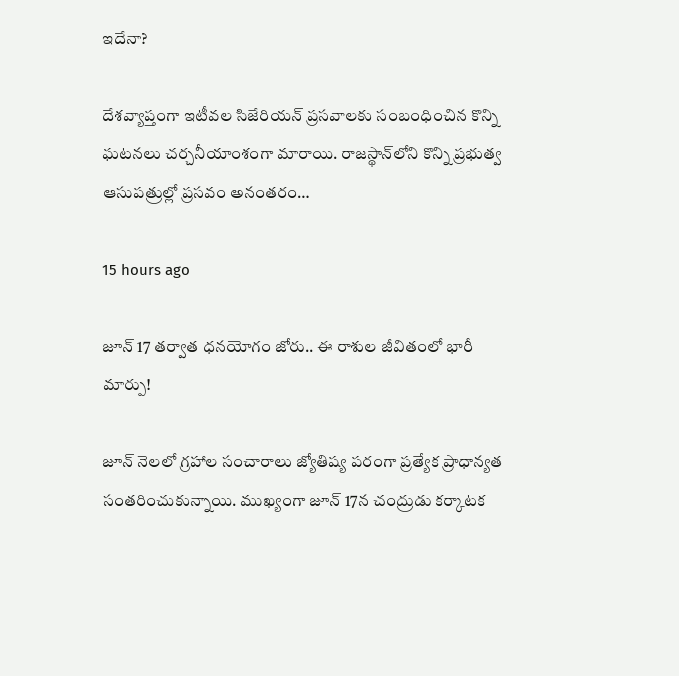ఇదేనా?

దేశవ్యాప్తంగా ఇటీవల సిజేరియన్ ప్రసవాలకు సంబంధించిన కొన్ని ఘటనలు చర్చనీయాంశంగా మారాయి. రాజస్థాన్‌లోని కొన్ని ప్రభుత్వ ఆసుపత్రుల్లో ప్రసవం అనంతరం…

15 hours ago

జూన్ 17 తర్వాత ధనయోగం జోరు.. ఈ రాశుల జీవితంలో భారీ మార్పు!

జూన్ నెలలో గ్రహాల సంచారాలు జ్యోతిష్య పరంగా ప్రత్యేక ప్రాధాన్యత సంతరించుకున్నాయి. ముఖ్యంగా జూన్ 17న చంద్రుడు కర్కాటక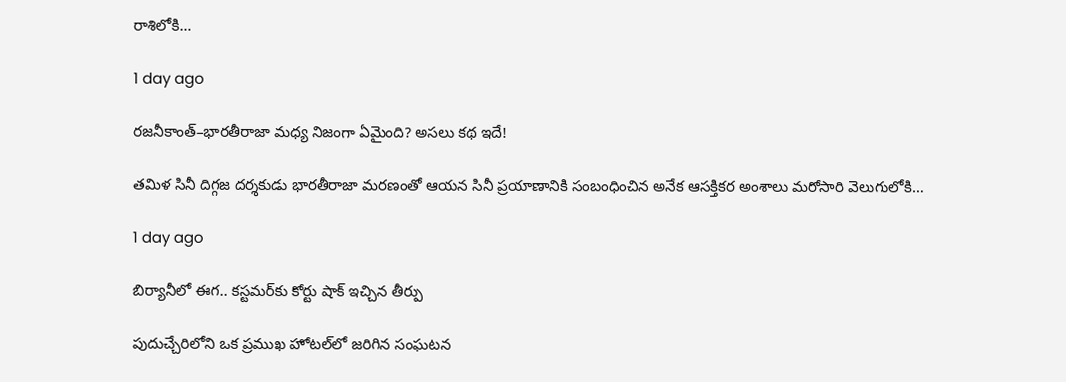రాశిలోకి…

1 day ago

రజనీకాంత్–భారతీరాజా మధ్య నిజంగా ఏమైంది? అసలు కథ ఇదే!

తమిళ సినీ దిగ్గజ దర్శకుడు భారతీరాజా మరణంతో ఆయన సినీ ప్రయాణానికి సంబంధించిన అనేక ఆసక్తికర అంశాలు మరోసారి వెలుగులోకి…

1 day ago

బిర్యానీలో ఈగ.. కస్టమర్‌కు కోర్టు షాక్ ఇచ్చిన తీర్పు

పుదుచ్చేరిలోని ఒక ప్రముఖ హోటల్‌లో జరిగిన సంఘటన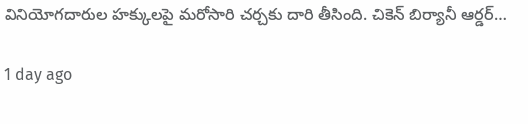వినియోగదారుల హక్కులపై మరోసారి చర్చకు దారి తీసింది. చికెన్ బిర్యానీ ఆర్డర్…

1 day ago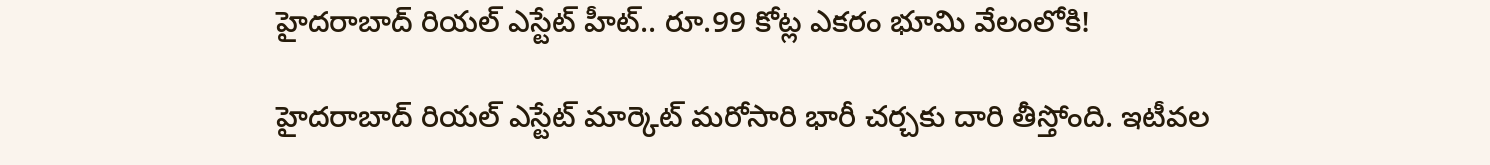హైదరాబాద్ రియల్ ఎస్టేట్ హీట్.. రూ.99 కోట్ల ఎకరం భూమి వేలంలోకి!

హైదరాబాద్ రియల్ ఎస్టేట్ మార్కెట్ మరోసారి భారీ చర్చకు దారి తీస్తోంది. ఇటీవల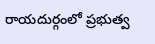రాయదుర్గంలో ప్రభుత్వ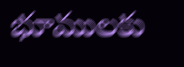భూములకు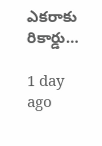ఎకరాకు రికార్డు…

1 day ago